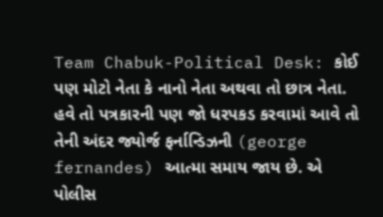Team Chabuk-Political Desk: કોઈ પણ મોટો નેતા કે નાનો નેતા અથવા તો છાત્ર નેતા. હવે તો પત્રકારની પણ જો ધરપકડ કરવામાં આવે તો તેની અંદર જ્યોર્જ ફર્નાન્ડિઝની (george fernandes) આત્મા સમાય જાય છે. એ પોલીસ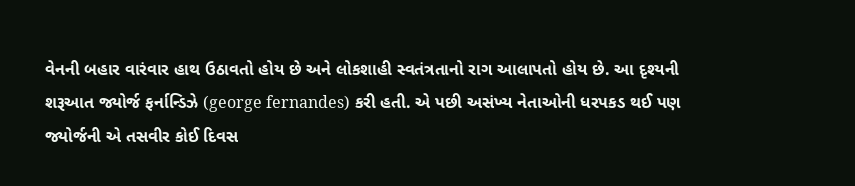વેનની બહાર વારંવાર હાથ ઉઠાવતો હોય છે અને લોકશાહી સ્વતંત્રતાનો રાગ આલાપતો હોય છે. આ દૃશ્યની શરૂઆત જ્યોર્જ ફર્નાન્ડિઝે (george fernandes) કરી હતી. એ પછી અસંખ્ય નેતાઓની ધરપકડ થઈ પણ જ્યોર્જની એ તસવીર કોઈ દિવસ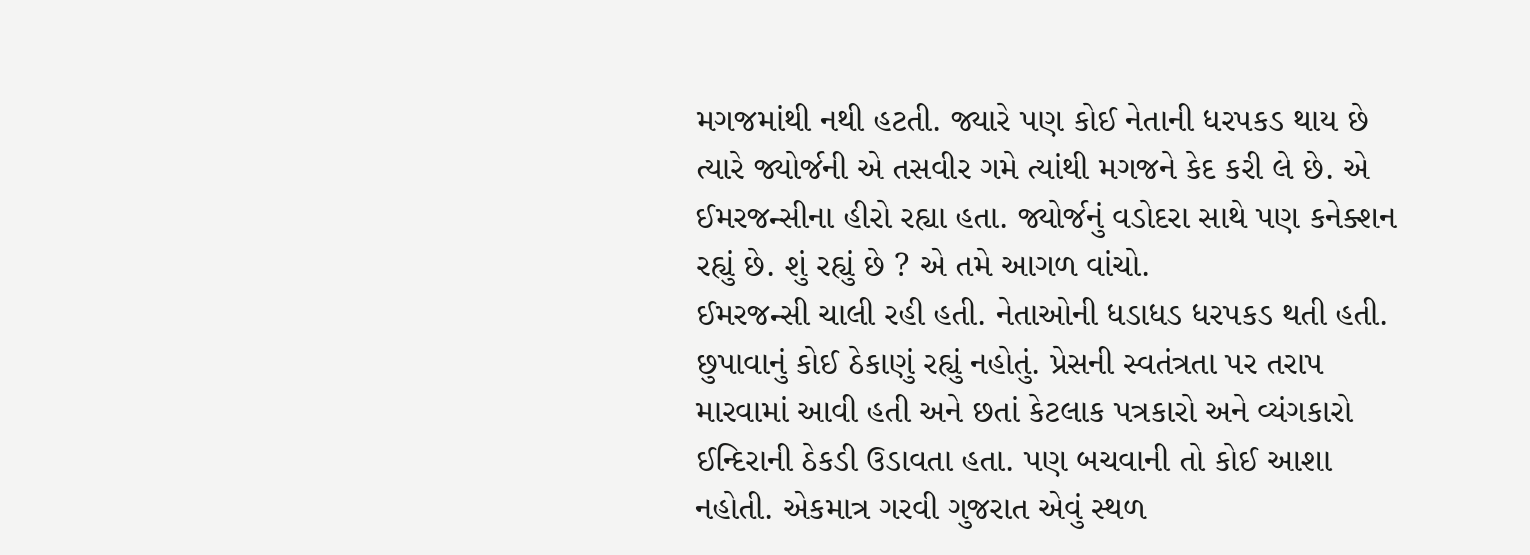મગજમાંથી નથી હટતી. જ્યારે પણ કોઈ નેતાની ધરપકડ થાય છે ત્યારે જ્યોર્જની એ તસવીર ગમે ત્યાંથી મગજને કેદ કરી લે છે. એ ઈમરજન્સીના હીરો રહ્યા હતા. જ્યોર્જનું વડોદરા સાથે પણ કનેક્શન રહ્યું છે. શું રહ્યું છે ? એ તમે આગળ વાંચો.
ઈમરજન્સી ચાલી રહી હતી. નેતાઓની ધડાધડ ધરપકડ થતી હતી. છુપાવાનું કોઈ ઠેકાણું રહ્યું નહોતું. પ્રેસની સ્વતંત્રતા પર તરાપ મારવામાં આવી હતી અને છતાં કેટલાક પત્રકારો અને વ્યંગકારો ઈન્દિરાની ઠેકડી ઉડાવતા હતા. પણ બચવાની તો કોઈ આશા નહોતી. એકમાત્ર ગરવી ગુજરાત એવું સ્થળ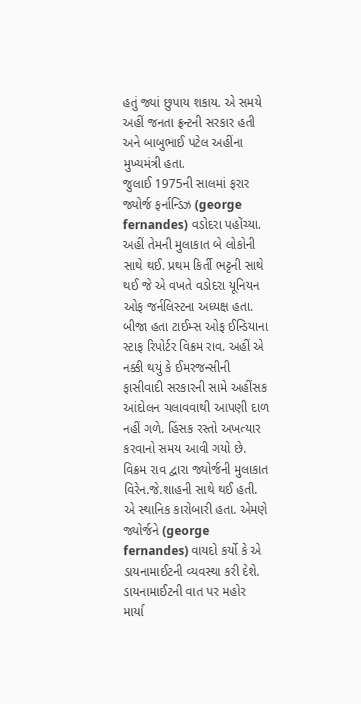હતું જ્યાં છુપાય શકાય. એ સમયે અહીં જનતા ફ્રન્ટની સરકાર હતી અને બાબુભાઈ પટેલ અહીંના મુખ્યમંત્રી હતા.
જુલાઈ 1975ની સાલમાં ફરાર જ્યોર્જ ફર્નાન્ડિઝ (george fernandes) વડોદરા પહોંચ્યા. અહીં તેમની મુલાકાત બે લોકોની સાથે થઈ. પ્રથમ કિર્તી ભટ્ટની સાથે થઈ જે એ વખતે વડોદરા યૂનિયન ઓફ જર્નલિસ્ટના અધ્યક્ષ હતા. બીજા હતા ટાઈમ્સ ઓફ ઈન્ડિયાના સ્ટાફ રિપોર્ટર વિક્રમ રાવ. અહીં એ નક્કી થયું કે ઈમરજન્સીની ફાસીવાદી સરકારની સામે અહીંસક આંદોલન ચલાવવાથી આપણી દાળ નહીં ગળે. હિંસક રસ્તો અખત્યાર કરવાનો સમય આવી ગયો છે.
વિક્રમ રાવ દ્વારા જ્યોર્જની મુલાકાત વિરેન.જે.શાહની સાથે થઈ હતી. એ સ્થાનિક કારોબારી હતા. એમણે જ્યોર્જને (george fernandes) વાયદો કર્યો કે એ ડાયનામાઈટની વ્યવસ્થા કરી દેશે. ડાયનામાઈટની વાત પર મહોર માર્યા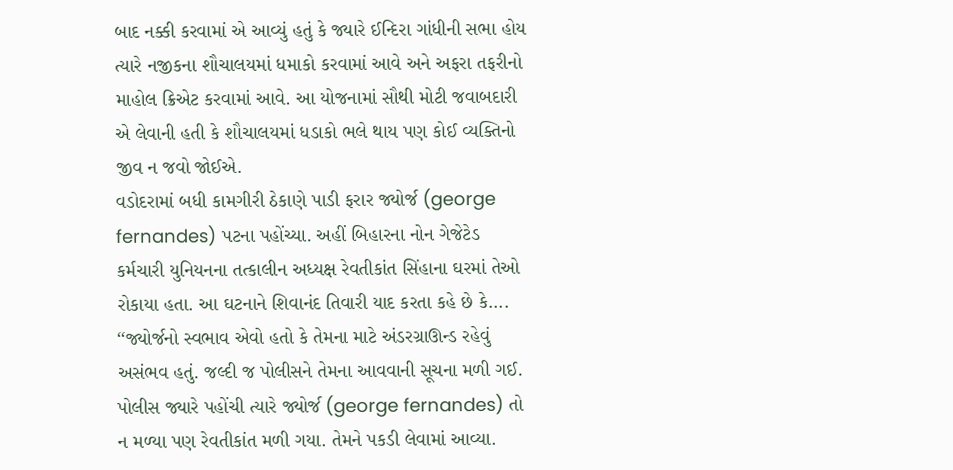બાદ નક્કી કરવામાં એ આવ્યું હતું કે જ્યારે ઈન્દિરા ગાંધીની સભા હોય ત્યારે નજીકના શૌચાલયમાં ધમાકો કરવામાં આવે અને અફરા તફરીનો માહોલ ક્રિએટ કરવામાં આવે. આ યોજનામાં સૌથી મોટી જવાબદારી એ લેવાની હતી કે શૌચાલયમાં ધડાકો ભલે થાય પણ કોઈ વ્યક્તિનો જીવ ન જવો જોઈએ.
વડોદરામાં બધી કામગીરી ઠેકાણે પાડી ફરાર જ્યોર્જ (george fernandes) પટના પહોંચ્યા. અહીં બિહારના નોન ગેજેટેડ કર્મચારી યુનિયનના તત્કાલીન અધ્યક્ષ રેવતીકાંત સિંહાના ઘરમાં તેઓ રોકાયા હતા. આ ઘટનાને શિવાનંદ તિવારી યાદ કરતા કહે છે કે…. ‘‘જ્યોર્જનો સ્વભાવ એવો હતો કે તેમના માટે અંડરગ્રાઊન્ડ રહેવું અસંભવ હતું. જલ્દી જ પોલીસને તેમના આવવાની સૂચના મળી ગઈ. પોલીસ જ્યારે પહોંચી ત્યારે જ્યોર્જ (george fernandes) તો ન મળ્યા પણ રેવતીકાંત મળી ગયા. તેમને પકડી લેવામાં આવ્યા.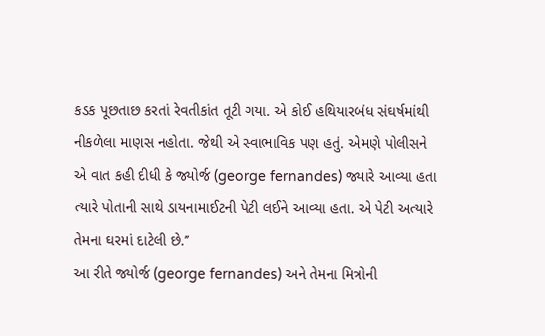કડક પૂછતાછ કરતાં રેવતીકાંત તૂટી ગયા. એ કોઈ હથિયારબંધ સંઘર્ષમાંથી નીકળેલા માણસ નહોતા. જેથી એ સ્વાભાવિક પણ હતું. એમણે પોલીસને એ વાત કહી દીધી કે જ્યોર્જ (george fernandes) જ્યારે આવ્યા હતા ત્યારે પોતાની સાથે ડાયનામાઈટની પેટી લઈને આવ્યા હતા. એ પેટી અત્યારે તેમના ઘરમાં દાટેલી છે.’’
આ રીતે જ્યોર્જ (george fernandes) અને તેમના મિત્રોની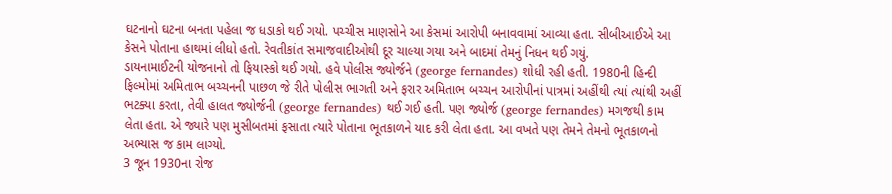ઘટનાનો ઘટના બનતા પહેલા જ ધડાકો થઈ ગયો. પચ્ચીસ માણસોને આ કેસમાં આરોપી બનાવવામાં આવ્યા હતા. સીબીઆઈએ આ કેસને પોતાના હાથમાં લીધો હતો. રેવતીકાંત સમાજવાદીઓથી દૂર ચાલ્યા ગયા અને બાદમાં તેમનું નિધન થઈ ગયું.
ડાયનામાઈટની યોજનાનો તો ફિયાસ્કો થઈ ગયો. હવે પોલીસ જ્યોર્જને (george fernandes) શોધી રહી હતી. 1980ની હિન્દી ફિલ્મોમાં અમિતાભ બચ્ચનની પાછળ જે રીતે પોલીસ ભાગતી અને ફરાર અમિતાભ બચ્ચન આરોપીનાં પાત્રમાં અહીંથી ત્યાં ત્યાંથી અહીં ભટક્યા કરતા, તેવી હાલત જ્યોર્જની (george fernandes) થઈ ગઈ હતી. પણ જ્યોર્જ (george fernandes) મગજથી કામ લેતા હતા. એ જ્યારે પણ મુસીબતમાં ફસાતા ત્યારે પોતાના ભૂતકાળને યાદ કરી લેતા હતા. આ વખતે પણ તેમને તેમનો ભૂતકાળનો અભ્યાસ જ કામ લાગ્યો.
3 જૂન 1930ના રોજ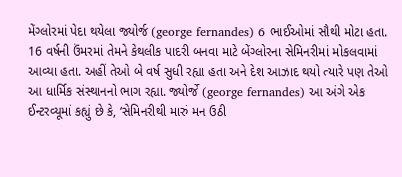મેંગ્લોરમાં પેદા થયેલા જ્યોર્જ (george fernandes) 6 ભાઈઓમાં સૌથી મોટા હતા. 16 વર્ષની ઉંમરમાં તેમને કેથલીક પાદરી બનવા માટે બેંગ્લોરના સેમિનરીમાં મોકલવામાં આવ્યા હતા. અહીં તેઓ બે વર્ષ સુધી રહ્યા હતા અને દેશ આઝાદ થયો ત્યારે પણ તેઓ આ ધાર્મિક સંસ્થાનનો ભાગ રહ્યા. જ્યોર્જે (george fernandes) આ અંગે એક ઈન્ટરવ્યૂમાં કહ્યું છે કે, ‘સેમિનરીથી મારું મન ઉઠી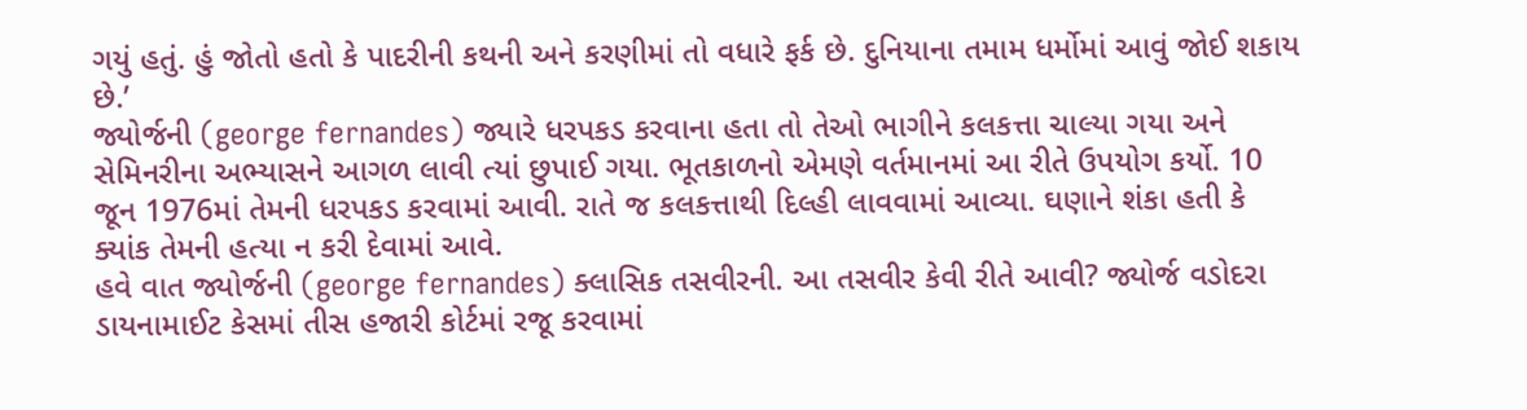ગયું હતું. હું જોતો હતો કે પાદરીની કથની અને કરણીમાં તો વધારે ફર્ક છે. દુનિયાના તમામ ધર્મોમાં આવું જોઈ શકાય છે.’
જ્યોર્જની (george fernandes) જ્યારે ધરપકડ કરવાના હતા તો તેઓ ભાગીને કલકત્તા ચાલ્યા ગયા અને સેમિનરીના અભ્યાસને આગળ લાવી ત્યાં છુપાઈ ગયા. ભૂતકાળનો એમણે વર્તમાનમાં આ રીતે ઉપયોગ કર્યો. 10 જૂન 1976માં તેમની ધરપકડ કરવામાં આવી. રાતે જ કલકત્તાથી દિલ્હી લાવવામાં આવ્યા. ઘણાને શંકા હતી કે ક્યાંક તેમની હત્યા ન કરી દેવામાં આવે.
હવે વાત જ્યોર્જની (george fernandes) ક્લાસિક તસવીરની. આ તસવીર કેવી રીતે આવી? જ્યોર્જ વડોદરા ડાયનામાઈટ કેસમાં તીસ હજારી કોર્ટમાં રજૂ કરવામાં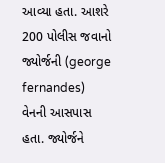આવ્યા હતા. આશરે 200 પોલીસ જવાનો જ્યોર્જની (george fernandes) વેનની આસપાસ હતા. જ્યોર્જને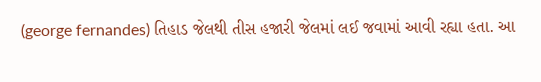(george fernandes) તિહાડ જેલથી તીસ હજારી જેલમાં લઈ જવામાં આવી રહ્યા હતા. આ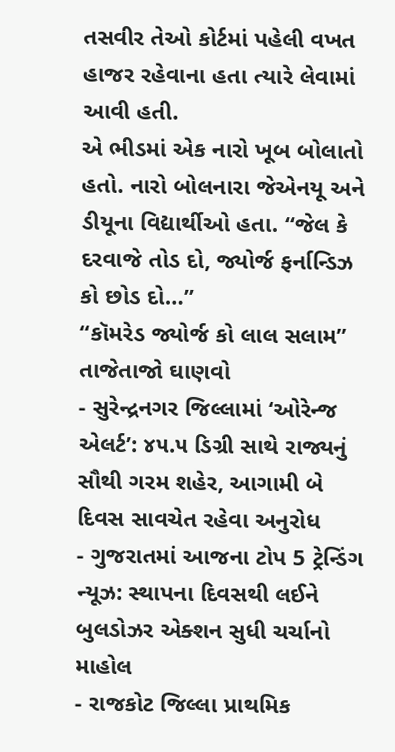તસવીર તેઓ કોર્ટમાં પહેલી વખત હાજર રહેવાના હતા ત્યારે લેવામાં આવી હતી.
એ ભીડમાં એક નારો ખૂબ બોલાતો હતો. નારો બોલનારા જેએનયૂ અને ડીયૂના વિદ્યાર્થીઓ હતા. ‘‘જેલ કે દરવાજે તોડ દો, જ્યોર્જ ફર્નાન્ડિઝ કો છોડ દો…’’
‘‘કૉમરેડ જ્યોર્જ કો લાલ સલામ’’
તાજેતાજો ઘાણવો
- સુરેન્દ્રનગર જિલ્લામાં ‘ઓરેન્જ એલર્ટ’: ૪૫.૫ ડિગ્રી સાથે રાજ્યનું સૌથી ગરમ શહેર, આગામી બે દિવસ સાવચેત રહેવા અનુરોધ
- ગુજરાતમાં આજના ટોપ 5 ટ્રેન્ડિંગ ન્યૂઝ: સ્થાપના દિવસથી લઈને બુલડોઝર એક્શન સુધી ચર્ચાનો માહોલ
- રાજકોટ જિલ્લા પ્રાથમિક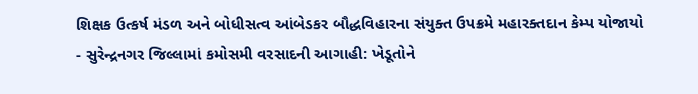શિક્ષક ઉત્કર્ષ મંડળ અને બોધીસત્વ આંબેડકર બૌદ્ધવિહારના સંયુક્ત ઉપક્રમે મહારક્તદાન કેમ્પ યોજાયો
- સુરેન્દ્રનગર જિલ્લામાં કમોસમી વરસાદની આગાહી: ખેડૂતોને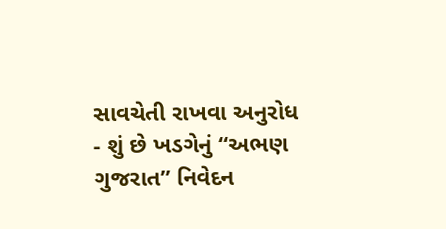સાવચેતી રાખવા અનુરોધ
- શું છે ખડગેનું “અભણ ગુજરાત” નિવેદન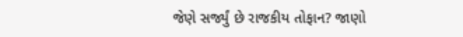જેણે સર્જ્યું છે રાજકીય તોફાન? જાણો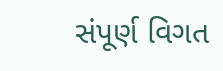સંપૂર્ણ વિગત